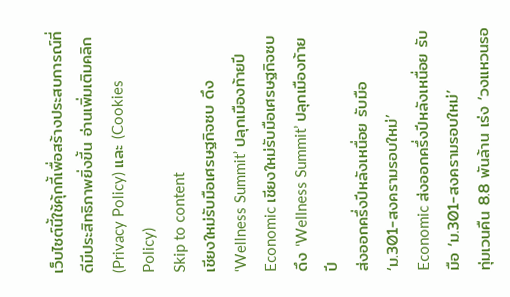เว็บไซต์นี้ใช้คุ้กกี้เพื่อสร้างประสบการณ์ที่ดีมีประสิทธิภาพยิ่งขี้น อ่านเพิ่มเติมคลิก (Privacy Policy) และ (Cookies Policy)
Skip to content
เชียงใหม่รับมือเศรษฐกิจซบ ดึง ‘Wellness Summit’ ปลุกเมืองท้ายปี
Economic เชียงใหม่รับมือเศรษฐกิจซบ ดึง ‘Wellness Summit’ ปลุกเมืองท้ายปี
ส่งออกครึ่งปีหลังเหนื่อย รับมือ ‘ม.301-สงครามรอบใหม่’
Economic ส่งออกครึ่งปีหลังเหนื่อย รับมือ ‘ม.301-สงครามรอบใหม่’
ทุ่มเวนคืน 8.8 พันล้าน เร่ง ‘วงแหวนรอ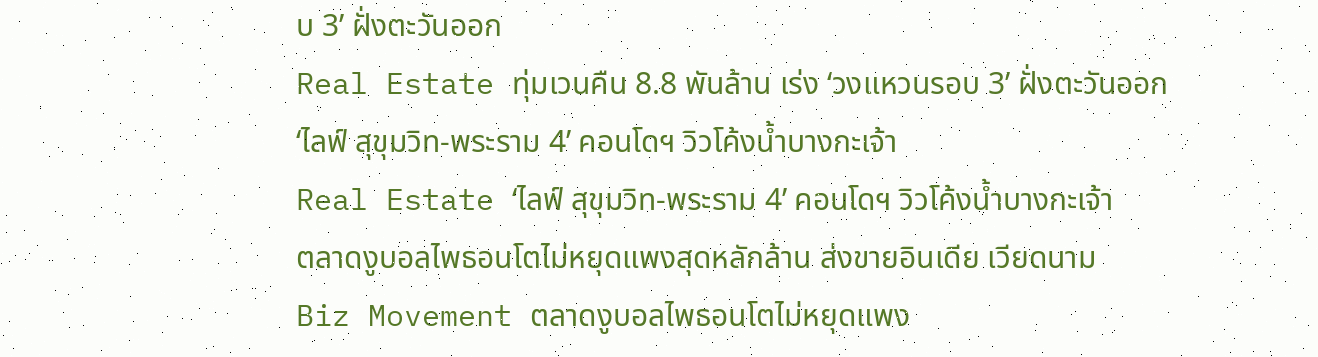บ 3’ ฝั่งตะวันออก
Real Estate ทุ่มเวนคืน 8.8 พันล้าน เร่ง ‘วงแหวนรอบ 3’ ฝั่งตะวันออก
‘ไลฟ์ สุขุมวิท-พระราม 4’ คอนโดฯ วิวโค้งน้ำบางกะเจ้า
Real Estate ‘ไลฟ์ สุขุมวิท-พระราม 4’ คอนโดฯ วิวโค้งน้ำบางกะเจ้า
ตลาดงูบอลไพธอนโตไม่หยุดแพงสุดหลักล้าน ส่งขายอินเดีย เวียดนาม
Biz Movement ตลาดงูบอลไพธอนโตไม่หยุดแพง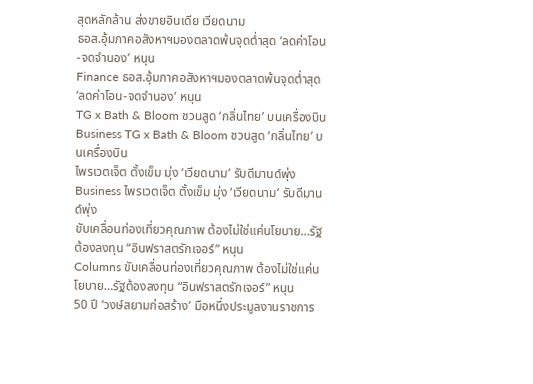สุดหลักล้าน ส่งขายอินเดีย เวียดนาม
ธอส.อุ้มภาคอสังหาฯมองตลาดพ้นจุดต่ำสุด ‘ลดค่าโอน-จดจำนอง’ หนุน
Finance ธอส.อุ้มภาคอสังหาฯมองตลาดพ้นจุดต่ำสุด ‘ลดค่าโอน-จดจำนอง’ หนุน
TG x Bath & Bloom ชวนสูด ‘กลิ่นไทย’ บนเครื่องบิน
Business TG x Bath & Bloom ชวนสูด ‘กลิ่นไทย’ บนเครื่องบิน
ไพรเวตเจ็ต ตั้งเข็ม มุ่ง ‘เวียดนาม’ รับดีมานด์พุ่ง
Business ไพรเวตเจ็ต ตั้งเข็ม มุ่ง ‘เวียดนาม’ รับดีมานด์พุ่ง
ขับเคลื่อนท่องเที่ยวคุณภาพ ต้องไม่ใช่แค่นโยบาย…รัฐต้องลงทุน “อินฟราสตรักเจอร์” หนุน
Columns ขับเคลื่อนท่องเที่ยวคุณภาพ ต้องไม่ใช่แค่นโยบาย…รัฐต้องลงทุน “อินฟราสตรักเจอร์” หนุน
50 ปี ‘วงษ์สยามก่อสร้าง’ มือหนึ่งประมูลงานราชการ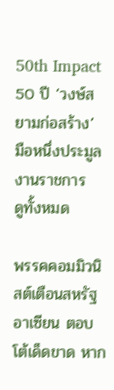50th Impact 50 ปี ‘วงษ์สยามก่อสร้าง’ มือหนึ่งประมูลงานราชการ
ดูทั้งหมด

พรรคคอมมิวนิสต์เตือนสหรัฐ อาเซียน ตอบโต้เด็ดขาด หาก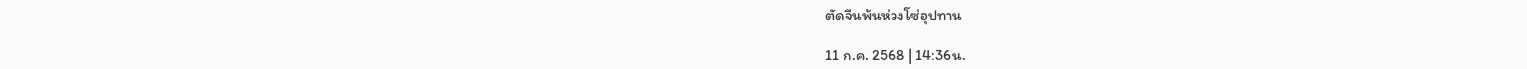ตัดจีนพ้นห่วงโซ่อุปทาน

11 ก.ค. 2568 | 14:36น.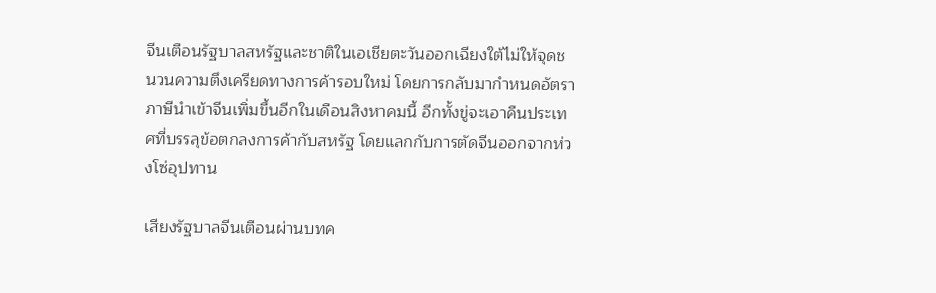จีนเตือนรัฐบาลสหรัฐและชาติในเอเชียตะวันออกเฉียงใต้ไม่ให้จุดชนวนความตึงเครียดทางการค้ารอบใหม่ โดยการกลับมากำหนดอัตราภาษีนำเข้าจีนเพิ่มขึ้นอีกในเดือนสิงหาคมนี้ อีกทั้งขู่จะเอาคืนประเทศที่บรรลุข้อตกลงการค้ากับสหรัฐ โดยแลกกับการตัดจีนออกจากห่วงโซ่อุปทาน

เสียงรัฐบาลจีนเตือนผ่านบทค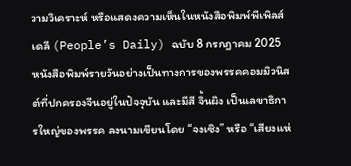วามวิเคราะห์ หรือแสดงความเห็นในหนังสือพิมพ์พีเพิลส์เดลี (People’s Daily) ฉบับ 8 กรกฎาคม 2025 หนังสือพิมพ์รายวันอย่างเป็นทางการของพรรคคอมมิวนิสต์ที่ปกครองจีนอยู่ในปัจจุบัน และมีสี จิ้นผิง เป็นเลขาธิการใหญ่ของพรรค ลงนามเขียนโดย “จงเซิง” หรือ “เสียงแห่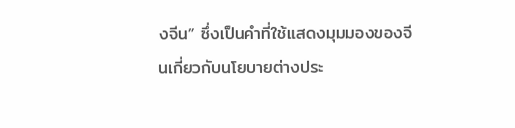งจีน” ซึ่งเป็นคำที่ใช้แสดงมุมมองของจีนเกี่ยวกับนโยบายต่างประ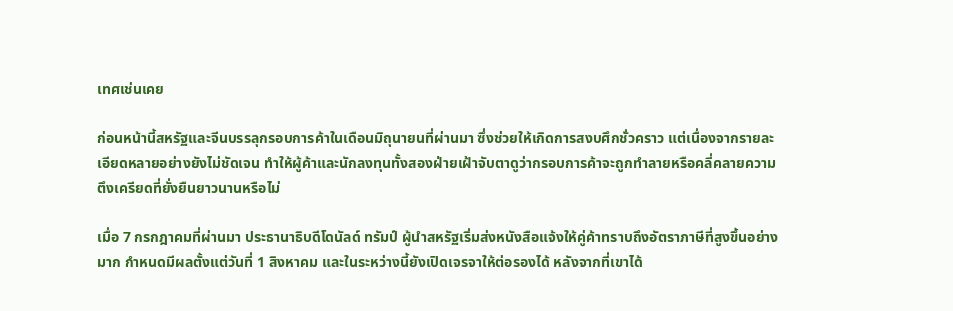เทศเช่นเคย

ก่อนหน้านี้สหรัฐและจีนบรรลุกรอบการค้าในเดือนมิถุนายนที่ผ่านมา ซึ่งช่วยให้เกิดการสงบศึกชั่วคราว แต่เนื่องจากรายละเอียดหลายอย่างยังไม่ชัดเจน ทำให้ผู้ค้าและนักลงทุนทั้งสองฝ่ายเฝ้าจับตาดูว่ากรอบการค้าจะถูกทำลายหรือคลี่คลายความตึงเครียดที่ยั่งยืนยาวนานหรือไม่

เมื่อ 7 กรกฎาคมที่ผ่านมา ประธานาธิบดีโดนัลด์ ทรัมป์ ผู้นำสหรัฐเริ่มส่งหนังสือแจ้งให้คู่ค้าทราบถึงอัตราภาษีที่สูงขึ้นอย่างมาก กำหนดมีผลตั้งแต่วันที่ 1 สิงหาคม และในระหว่างนี้ยังเปิดเจรจาให้ต่อรองได้ หลังจากที่เขาได้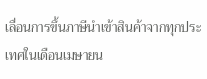เลื่อนการขึ้นภาษีนำเข้าสินค้าจากทุกประเทศในเดือนเมษายน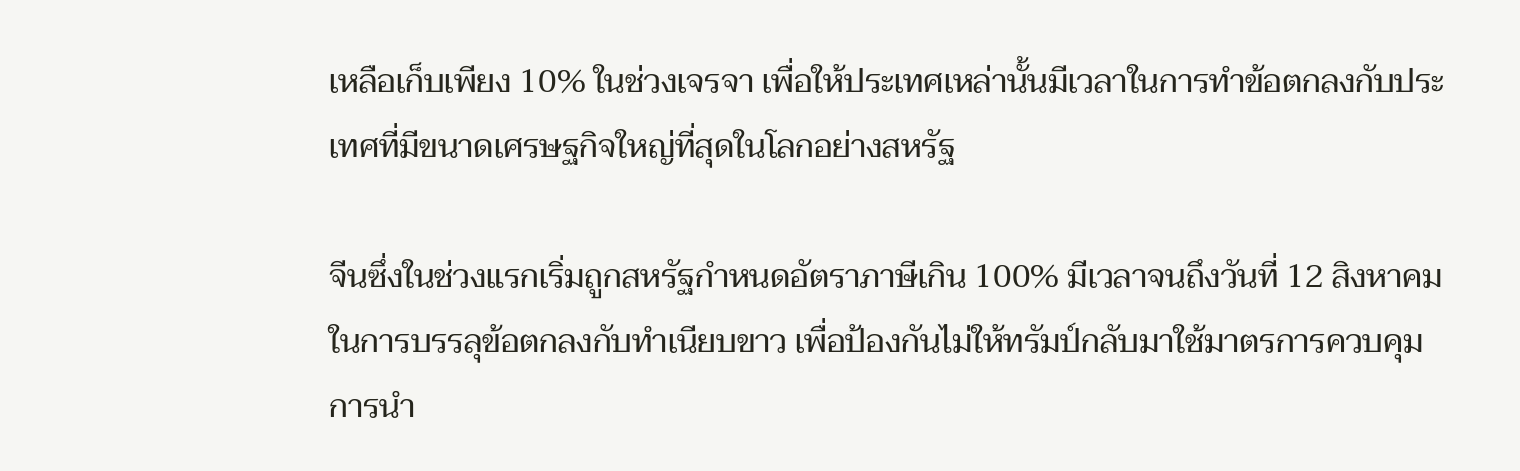เหลือเก็บเพียง 10% ในช่วงเจรจา เพื่อให้ประเทศเหล่านั้นมีเวลาในการทำข้อตกลงกับประเทศที่มีขนาดเศรษฐกิจใหญ่ที่สุดในโลกอย่างสหรัฐ

จีนซึ่งในช่วงแรกเริ่มถูกสหรัฐกำหนดอัตราภาษีเกิน 100% มีเวลาจนถึงวันที่ 12 สิงหาคม ในการบรรลุข้อตกลงกับทำเนียบขาว เพื่อป้องกันไม่ให้ทรัมป์กลับมาใช้มาตรการควบคุมการนำ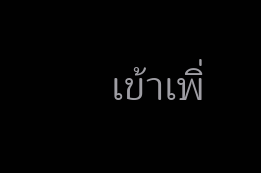เข้าเพิ่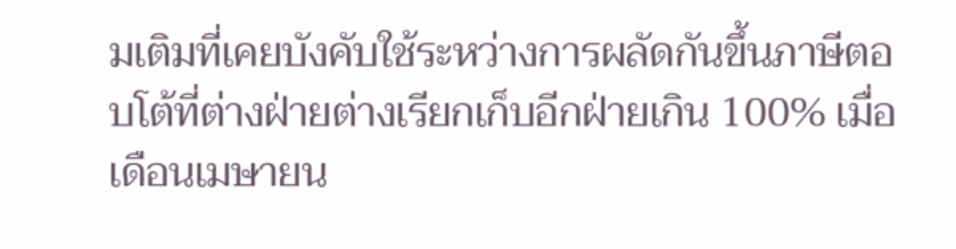มเติมที่เคยบังคับใช้ระหว่างการผลัดกันขึ้นภาษีตอบโต้ที่ต่างฝ่ายต่างเรียกเก็บอีกฝ่ายเกิน 100% เมื่อเดือนเมษายน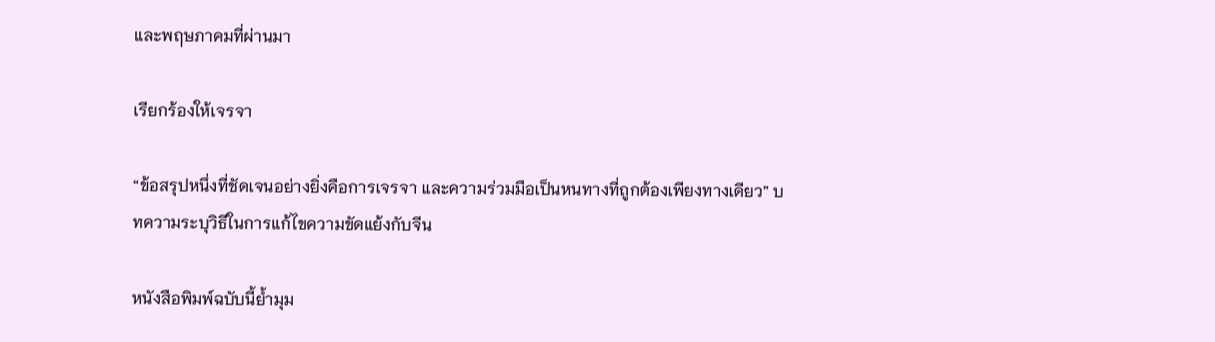และพฤษภาคมที่ผ่านมา

เรียกร้องให้เจรจา

“ข้อสรุปหนึ่งที่ชัดเจนอย่างยิ่งคือการเจรจา และความร่วมมือเป็นหนทางที่ถูกต้องเพียงทางเดียว” บทความระบุวิธีในการแก้ไขความขัดแย้งกับจีน

หนังสือพิมพ์ฉบับนี้ย้ำมุม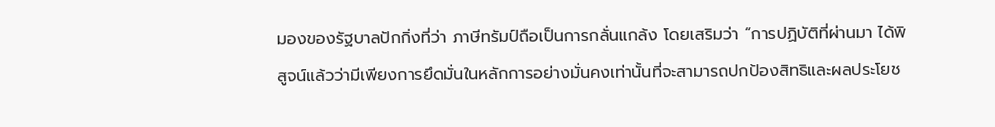มองของรัฐบาลปักกิ่งที่ว่า ภาษีทรัมป์ถือเป็นการกลั่นแกล้ง โดยเสริมว่า “การปฏิบัติที่ผ่านมา ได้พิสูจน์แล้วว่ามีเพียงการยึดมั่นในหลักการอย่างมั่นคงเท่านั้นที่จะสามารถปกป้องสิทธิและผลประโยช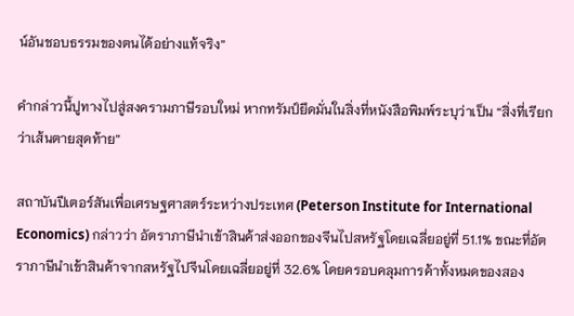น์อันชอบธรรมของตนได้อย่างแท้จริง”

คำกล่าวนี้ปูทางไปสู่สงครามภาษีรอบใหม่ หากทรัมป์ยึดมั่นในสิ่งที่หนังสือพิมพ์ระบุว่าเป็น “สิ่งที่เรียกว่าเส้นตายสุดท้าย”

สถาบันปีเตอร์สันเพื่อเศรษฐศาสตร์ระหว่างประเทศ (Peterson Institute for International Economics) กล่าวว่า อัตราภาษีนำเข้าสินค้าส่งออกของจีนไปสหรัฐโดยเฉลี่ยอยู่ที่ 51.1% ขณะที่อัตราภาษีนำเข้าสินค้าจากสหรัฐไปจีนโดยเฉลี่ยอยู่ที่ 32.6% โดยครอบคลุมการค้าทั้งหมดของสอง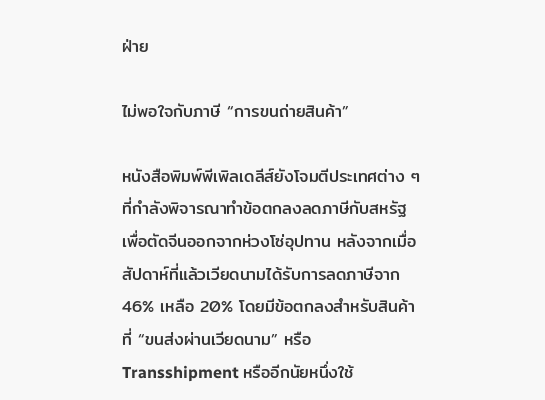ฝ่าย

ไม่พอใจกับภาษี “การขนถ่ายสินค้า”

หนังสือพิมพ์พีเพิลเดลีส์ยังโจมตีประเทศต่าง ๆ ที่กำลังพิจารณาทำข้อตกลงลดภาษีกับสหรัฐ เพื่อตัดจีนออกจากห่วงโซ่อุปทาน หลังจากเมื่อสัปดาห์ที่แล้วเวียดนามได้รับการลดภาษีจาก 46% เหลือ 20% โดยมีข้อตกลงสำหรับสินค้าที่ “ขนส่งผ่านเวียดนาม” หรือ Transshipment หรืออีกนัยหนึ่งใช้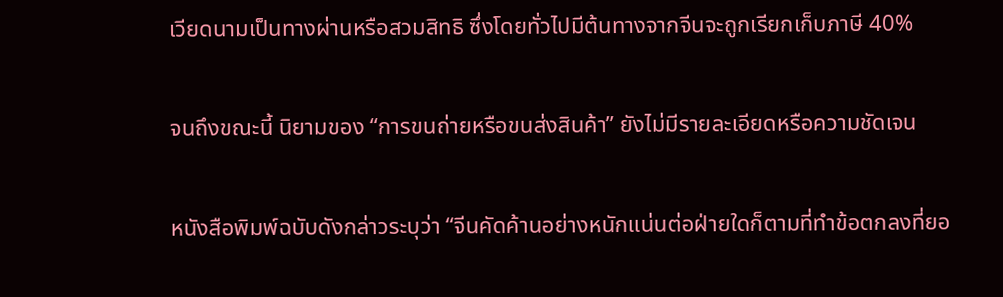เวียดนามเป็นทางผ่านหรือสวมสิทธิ ซึ่งโดยทั่วไปมีต้นทางจากจีนจะถูกเรียกเก็บภาษี 40%

จนถึงขณะนี้ นิยามของ “การขนถ่ายหรือขนส่งสินค้า” ยังไม่มีรายละเอียดหรือความชัดเจน

หนังสือพิมพ์ฉบับดังกล่าวระบุว่า “จีนคัดค้านอย่างหนักแน่นต่อฝ่ายใดก็ตามที่ทำข้อตกลงที่ยอ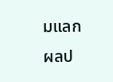มแลกผลป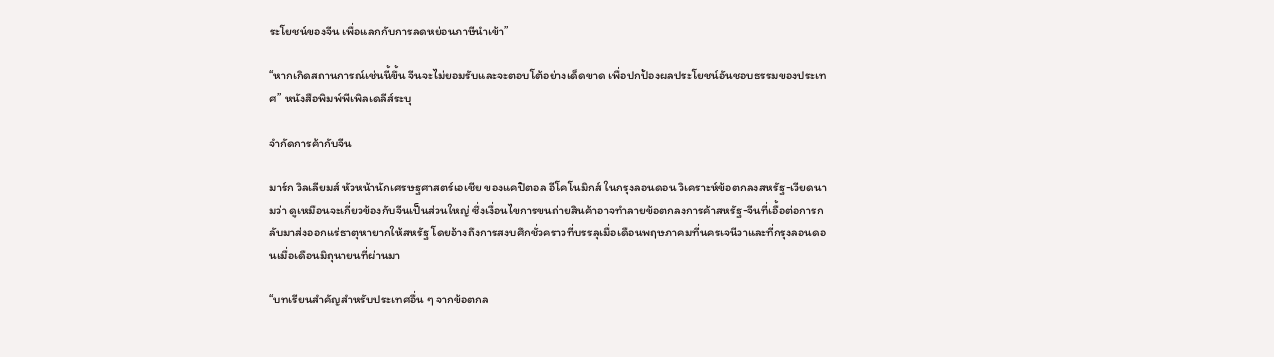ระโยชน์ของจีน เพื่อแลกกับการลดหย่อนภาษีนำเข้า”

“หากเกิดสถานการณ์เช่นนี้ขึ้น จีนจะไม่ยอมรับและจะตอบโต้อย่างเด็ดขาด เพื่อปกป้องผลประโยชน์อันชอบธรรมของประเทศ” หนังสือพิมพ์พีเพิลเดลีส์ระบุ

จำกัดการค้ากับจีน

มาร์ก วิลเลียมส์ หัวหน้านักเศรษฐศาสตร์เอเชีย ของแคปิตอล อีโคโนมิกส์ ในกรุงลอนดอน วิเคราะห์ข้อตกลงสหรัฐ-เวียดนามว่า ดูเหมือนจะเกี่ยวข้องกับจีนเป็นส่วนใหญ่ ซึ่งเงื่อนไขการขนถ่ายสินค้าอาจทำลายข้อตกลงการค้าสหรัฐ-จีนที่เอื้อต่อการกลับมาส่งออกแร่ธาตุหายากให้สหรัฐ โดยอ้างถึงการสงบศึกชั่วคราวที่บรรลุเมื่อเดือนพฤษภาคมที่นครเจนีวาและที่กรุงลอนดอนเมื่อเดือนมิถุนายนที่ผ่านมา

“บทเรียนสำคัญสำหรับประเทศอื่น ๆ จากข้อตกล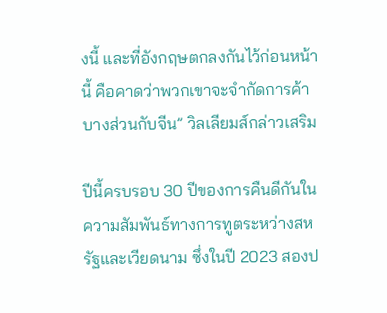งนี้ และที่อังกฤษตกลงกันไว้ก่อนหน้านี้ คือคาดว่าพวกเขาจะจำกัดการค้าบางส่วนกับจีน” วิลเลียมส์กล่าวเสริม

ปีนี้ครบรอบ 30 ปีของการคืนดีกันในความสัมพันธ์ทางการทูตระหว่างสหรัฐและเวียดนาม ซึ่งในปี 2023 สองป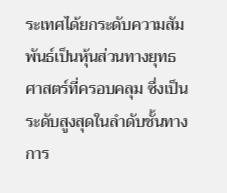ระเทศได้ยกระดับความสัมพันธ์เป็นหุ้นส่วนทางยุทธศาสตร์ที่ครอบคลุม ซึ่งเป็นระดับสูงสุดในลำดับชั้นทางการ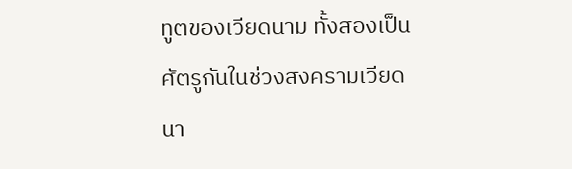ทูตของเวียดนาม ทั้งสองเป็นศัตรูกันในช่วงสงครามเวียดนา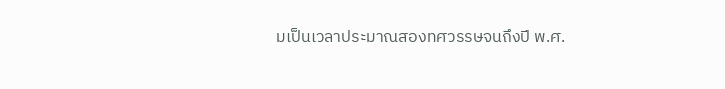มเป็นเวลาประมาณสองทศวรรษจนถึงปี พ.ศ.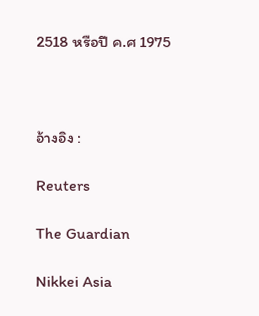2518 หรือปี ค.ศ 1975



อ้างอิง :

Reuters

The Guardian

Nikkei Asia